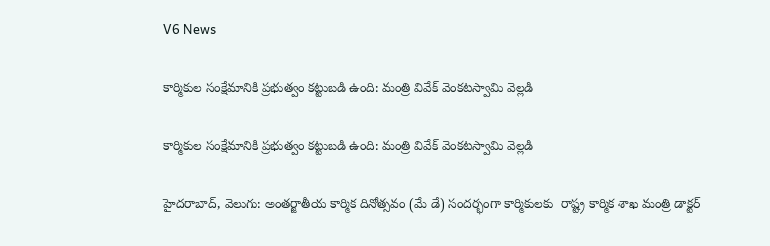V6 News

కార్మికుల సంక్షేమానికి ప్రభుత్వం కట్టుబడి ఉంది: మంత్రి వివేక్ వెంకటస్వామి వెల్లడి

కార్మికుల సంక్షేమానికి ప్రభుత్వం కట్టుబడి ఉంది: మంత్రి వివేక్ వెంకటస్వామి వెల్లడి

హైదరాబాద్, వెలుగు: అంతర్జాతీయ కార్మిక దినోత్సవం (మే డే) సందర్భంగా కార్మికులకు  రాష్ట్ర కార్మిక శాఖ మంత్రి డాక్టర్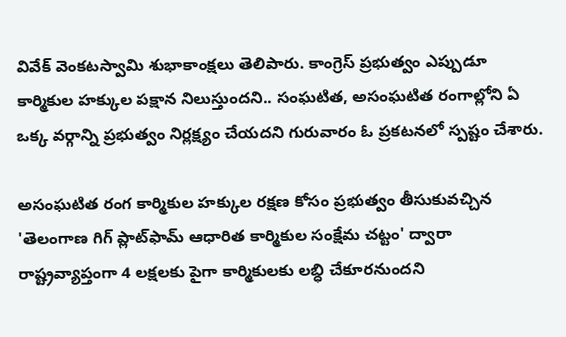వివేక్ వెంకటస్వామి శుభాకాంక్షలు తెలిపారు. కాంగ్రెస్ ప్రభుత్వం ఎప్పుడూ కార్మికుల హక్కుల పక్షాన నిలుస్తుందని.. సంఘటిత, అసంఘటిత రంగాల్లోని ఏ ఒక్క వర్గాన్ని ప్రభుత్వం నిర్లక్ష్యం చేయదని గురువారం ఓ ప్రకటనలో స్పష్టం చేశారు.

అసంఘటిత రంగ కార్మికుల హక్కుల రక్షణ కోసం ప్రభుత్వం తీసుకువచ్చిన 'తెలంగాణ గిగ్ ప్లాట్‌‌ఫామ్ ఆధారిత కార్మికుల సంక్షేమ చట్టం' ద్వారా రాష్ట్రవ్యాప్తంగా 4 లక్షలకు పైగా కార్మికులకు లబ్ధి చేకూరనుందని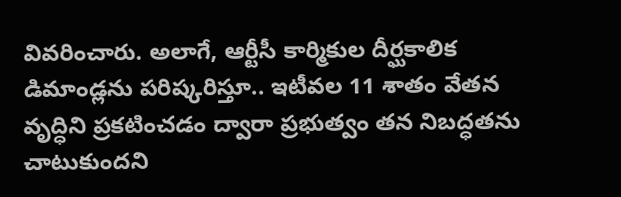వివరించారు. అలాగే, ఆర్టీసీ కార్మికుల దీర్ఘకాలిక డిమాండ్లను పరిష్కరిస్తూ.. ఇటీవల 11 శాతం వేతన వృద్ధిని ప్రకటించడం ద్వారా ప్రభుత్వం తన నిబద్ధతను చాటుకుందని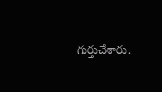గుర్తుచేశారు.